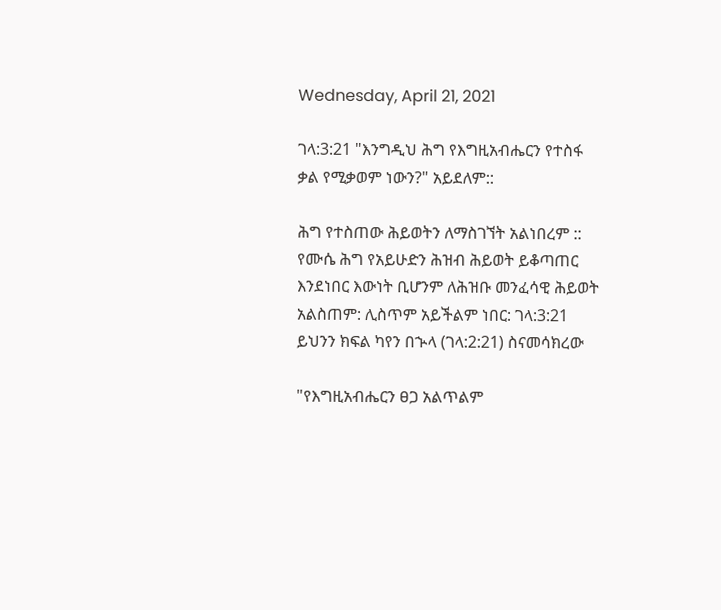Wednesday, April 21, 2021

ገላ:3:21 "እንግዲህ ሕግ የእግዚአብሔርን የተስፋ ቃል የሚቃወም ነውን?" አይደለም::

ሕግ የተስጠው ሕይወትን ለማስገኘት አልነበረም ::
የሙሴ ሕግ የአይሁድን ሕዝብ ሕይወት ይቆጣጠር እንደነበር እውነት ቢሆንም ለሕዝቡ መንፈሳዊ ሕይወት አልስጠም: ሊስጥም አይችልም ነበር: ገላ:3:21 ይህንን ክፍል ካየን በኍላ (ገላ:2:21) ስናመሳክረው

"የእግዚአብሔርን ፀጋ አልጥልም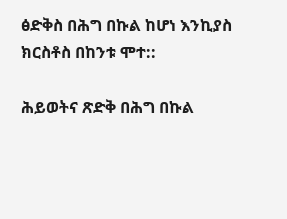ፅድቅስ በሕግ በኩል ከሆነ እንኪያስ ክርስቶስ በከንቱ ሞተ::

ሕይወትና ጽድቅ በሕግ በኩል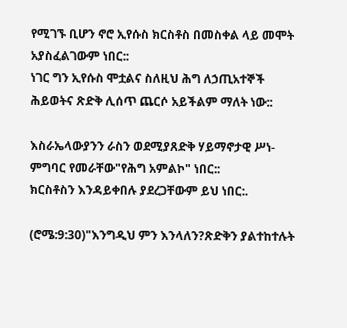የሚገኙ ቢሆን ኖሮ ኢየሱስ ክርስቶስ በመስቀል ላይ መሞት አያስፈልገውም ነበር::
ነገር ግን ኢየሱስ ሞቷልና ስለዚህ ሕግ ለኃጢአተኞች ሕይወትና ጽድቅ ሊሰጥ ጨርሶ አይችልም ማለት ነው::

እስራኤላውያንን ራስን ወደሚያጸድቅ ሃይማኖታዊ ሥነ-ምግባር የመራቸው"የሕግ አምልኮ" ነበር::
ክርስቶስን እንዳይቀበሉ ያደረጋቸውም ይህ ነበር:.

(ሮሜ:9:30)"እንግዲህ ምን እንላለን?ጽድቅን ያልተከተሉት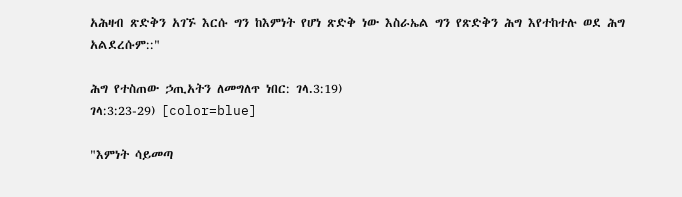አሕዛብ ጽድቅን አገኙ እርሱ ግን ከእምነት የሆነ ጽድቅ ነው እስራኤል ግን የጽድቅን ሕግ እየተከተሉ ወደ ሕግ አልደረሱም::"

ሕግ የተስጠው ኃጢአትን ለመግለጥ ነበር: ገላ.3:19)
ገላ:3:23-29) [color=blue]

"እምነት ሳይመጣ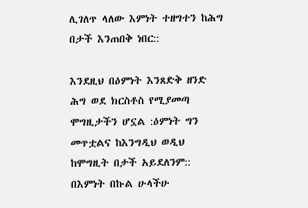ሊገለጥ ላለው እምነት ተዘግተን ከሕግ በታች እንጠበቅ ነበር::

እንደዚህ በዕምነት እንጸድቅ ዘንድ ሕግ ወደ ክርስቶስ የሚያመጣ ሞግዚታችን ሆኗል :ዕምነት ግን መጥቷልና ከእንግዲህ ወዲህ ከሞግዚት በታች አይደለንም:: በእምነት በኩል ሁላችሁ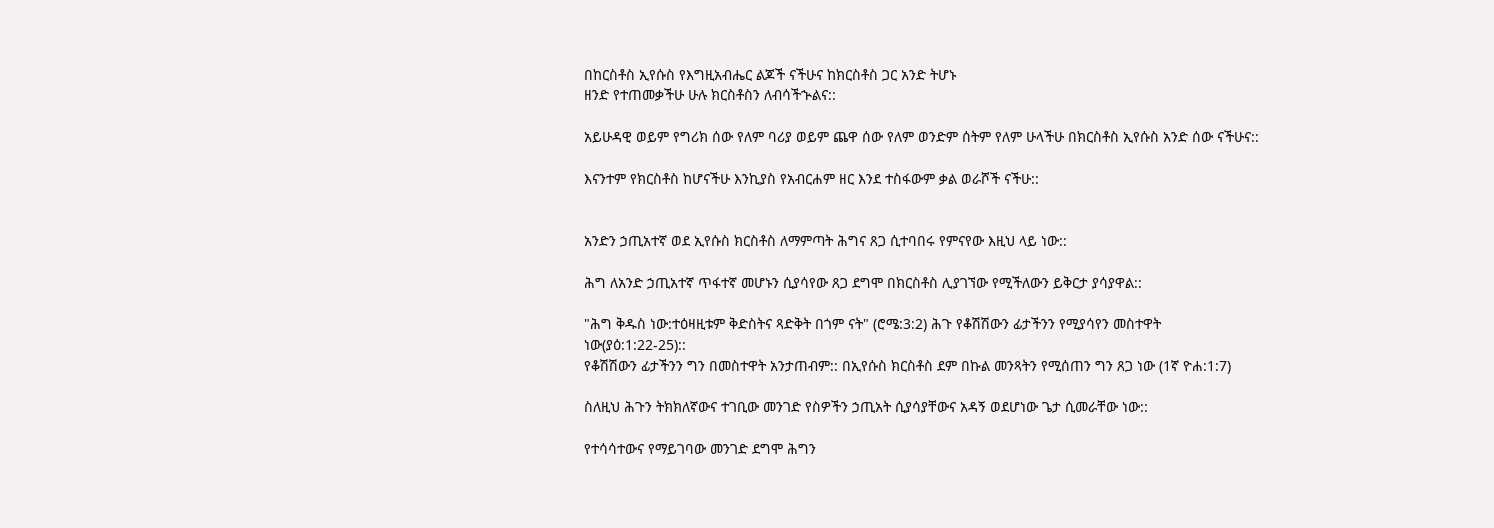በከርስቶስ ኢየሱስ የእግዚአብሔር ልጆች ናችሁና ከክርስቶስ ጋር አንድ ትሆኑ
ዘንድ የተጠመቃችሁ ሁሉ ክርስቶስን ለብሳችኍልና::

አይሁዳዊ ወይም የግሪክ ሰው የለም ባሪያ ወይም ጨዋ ሰው የለም ወንድም ሰትም የለም ሁላችሁ በክርስቶስ ኢየሱስ አንድ ሰው ናችሁና::

እናንተም የክርስቶስ ከሆናችሁ እንኪያስ የአብርሐም ዘር እንደ ተስፋውም ቃል ወራሾች ናችሁ::


አንድን ኃጢአተኛ ወደ ኢየሱስ ክርስቶስ ለማምጣት ሕግና ጸጋ ሲተባበሩ የምናየው እዚህ ላይ ነው::

ሕግ ለአንድ ኃጢአተኛ ጥፋተኛ መሆኑን ሲያሳየው ጸጋ ደግሞ በክርስቶስ ሊያገኘው የሚችለውን ይቅርታ ያሳያዋል::

"ሕግ ቅዱስ ነው:ተዕዛዚቱም ቅድስትና ጻድቅት በጎም ናት" (ሮሜ:3:2) ሕጉ የቆሽሽውን ፊታችንን የሚያሳየን መስተዋት ነው(ያዕ:1:22-25)::
የቆሽሽውን ፊታችንን ግን በመስተዋት አንታጠብም:: በኢየሱስ ክርስቶስ ደም በኩል መንጻትን የሚሰጠን ግን ጸጋ ነው (1ኛ ዮሐ:1:7)

ስለዚህ ሕጉን ትክክለኛውና ተገቢው መንገድ የስዎችን ኃጢአት ሲያሳያቸውና አዳኝ ወደሆነው ጌታ ሲመራቸው ነው::

የተሳሳተውና የማይገባው መንገድ ደግሞ ሕግን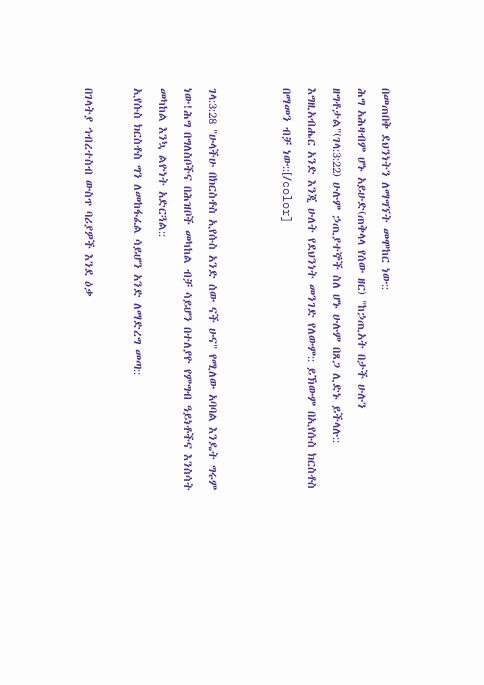በመጠበቅ ደህንነትን ለማግኘት መሞከር ነው::
ሕግ አሕዛብም ሆኑ አይሁድ(ጠቅላላ የሰው ዘር) "ከኃጢአት በታች ሁሉን ዘግቶታል"(ገላ:3:22) ሁሉም ኃጢያተኞች ስለ ሆኑ ሁሉም በጸጋ ሊድኑ ይችላሉ:: እግዚአብሔር አንድ እንጂ ሁለት የደህንነት መንገድ የለውም:: ይኽውም በኢየሱስ ክርስቶስ በማመን ብቻ ነው::[/color]


ገላ:3:28 "ሁላችሁ በክርስቶስ ኢየሱስ አንድ ሰው ናች ሁና" የሚለው አባባል እንዴት ግሩም ነው!ሕግ በግለስቦችና በሕዝቦች መካከል ብቻ ሳይሆን በተለያዮ የምግብ ዓይነቶችና እንስሳት መካከል እንኳ ልዮነት አድርጓል::
ኢየሱስ ክርስቶስ ግን ለመከፋፈል ሳይሆን አንድ ለማድረግ መጣ::

በገላትያ ኅብረተስብ ውስጥ ባሪያዎች እንደ ዕቃ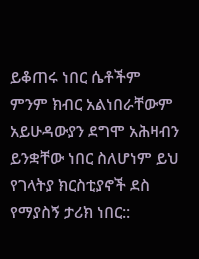ይቆጠሩ ነበር ሴቶችም ምንም ክብር አልነበራቸውም አይሁዳውያን ደግሞ አሕዛብን ይንቋቸው ነበር ስለሆነም ይህ የገላትያ ክርስቲያኖች ደስ የማያስኝ ታሪክ ነበር::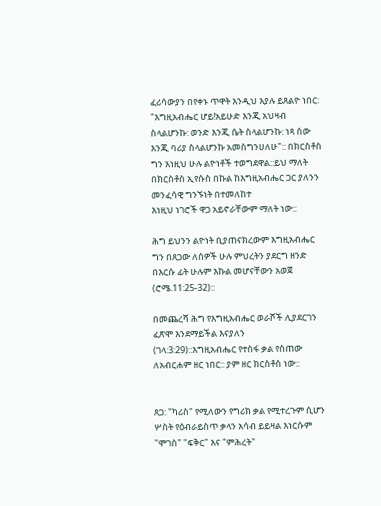ፈሪሳውያን በየቀኑ ጥዋት እንዲህ እያሉ ይጸልዮ ነበር: "እግዚአብሔር ሆይ!አይሁድ እንጂ አህዛብ ስላልሆንኩ: ወንድ እንጂ ሴት ስላልሆንኩ: ነጻ ሰው እንጂ ባሪያ ስላልሆንኩ አመስግንሀለሁ":: በክርስቶስ ግን እነዚህ ሁሉ ልዮነቶች ተወግደዋል::ይህ ማለት በክርስቶስ ኢየሱስ በኩል ከእግዚአብሔር ጋር ያለንን መንፈሳዊ ግንኙነት በተመለከተ
እነዚህ ነገሮች ዋጋ አይኖራቸውም ማለት ነው::

ሕግ ይህንን ልዮነት ቢያጠናክረውም እግዚአብሔር ግን በጸጋው ለሰዎች ሁሉ ምህረትን ያደርግ ዘንድ በእርሱ ፊት ሁሉም እኩል መሆናቸውን አወጀ (ሮሜ.11:25-32)::

በመጨረሻ ሕግ የእግዚአብሔር ወራሾች ሊያደርገን ፈጽሞ እንደማይችል እናያለን (ገላ:3:29)::እግዚአብሔር የተስፋ ቃል የስጠው ለአብርሐም ዘር ነበር:: ያም ዘር ክርስቶስ ነው::


ጸጋ: "ካሪስ" የሚለውን የግሪክ ቃል የሚተረጉም ሲሆን ሦስት የዕብራይስጥ ቃላን አሳብ ይይዛል እነርሱም "ሞገስ" "ፍቅር" እና "ምሕረት"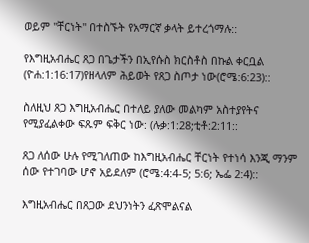ወይም "ቸርነት" በተስኙት የአማርኛ ቃላት ይተረጎማሉ::

የእግዚአብሔር ጸጋ በጌታችን በኢየሱስ ክርስቶስ በኩል ቀርቧል (ዮሐ:1:16:17)የዘላለም ሕይወት የጸጋ ስጦታ ነው(ሮሜ:6:23)::

ስለዚህ ጸጋ እግዚአብሔር በተለይ ያለው መልካም አስተያየትና የሚያፈልቀው ፍጹም ፍቅር ነው: (ሉቃ:1:28;ቲቶ:2:11::

ጸጋ ለሰው ሁሉ የሚገለጠው ከእግዚአብሔር ቸርነት የተነሳ እንጂ ማንም ሰው የተገባው ሆኖ አይደለም (ሮሜ:4:4-5; 5:6; ኤፌ 2:4)::

እግዚአብሔር በጸጋው ደህንነትን ፈጽሞልናል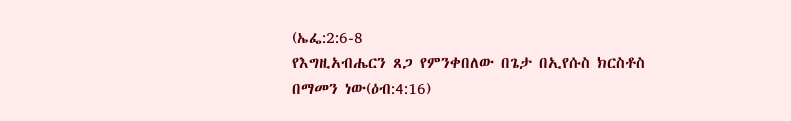(ኤፌ:2:6-8
የእግዚአብሔርን ጸጋ የምንቀበለው በጌታ በኢየሱስ ክርስቶስ
በማመን ነው(ዕብ:4:16)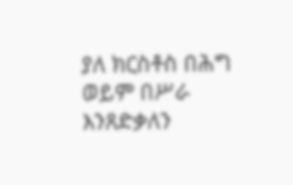ያለ ክርስቶስ በሕግ ወይም በሥራ እንጸድቃለን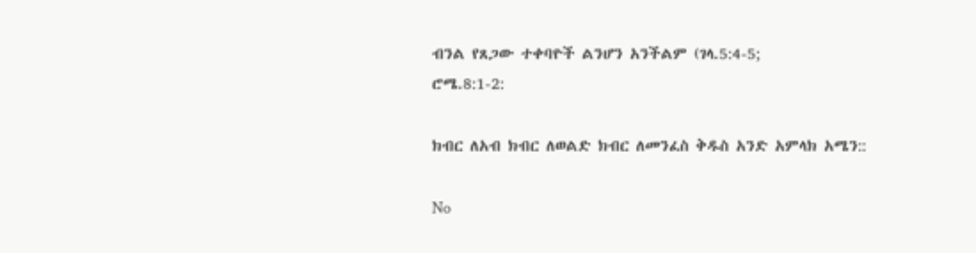ብንል የጸጋው ተቀባዮች ልንሆን አንችልም (ገላ.5:4-5;
ሮሜ.8:1-2:

ክብር ለአብ ክብር ለወልድ ክብር ለመንፈስ ቅዱስ አንድ አምላክ አሜን::

No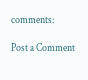comments:

Post a Comment